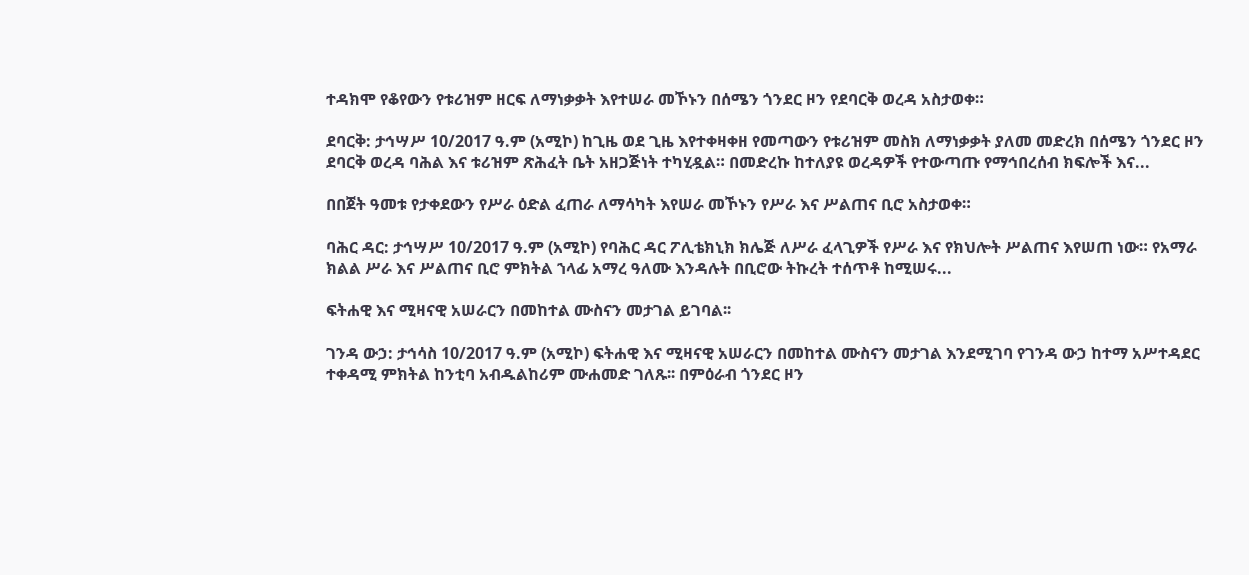ተዳክሞ የቆየውን የቱሪዝም ዘርፍ ለማነቃቃት እየተሠራ መኾኑን በሰሜን ጎንደር ዞን የደባርቅ ወረዳ አስታወቀ።

ደባርቅ: ታኅሣሥ 10/2017 ዓ.ም (አሚኮ) ከጊዜ ወደ ጊዜ እየተቀዛቀዘ የመጣውን የቱሪዝም መስክ ለማነቃቃት ያለመ መድረክ በሰሜን ጎንደር ዞን ደባርቅ ወረዳ ባሕል እና ቱሪዝም ጽሕፈት ቤት አዘጋጅነት ተካሂዷል። በመድረኩ ከተለያዩ ወረዳዎች የተውጣጡ የማኅበረሰብ ክፍሎች እና...

በበጀት ዓመቱ የታቀደውን የሥራ ዕድል ፈጠራ ለማሳካት እየሠራ መኾኑን የሥራ እና ሥልጠና ቢሮ አስታወቀ።

ባሕር ዳር: ታኅሣሥ 10/2017 ዓ.ም (አሚኮ) የባሕር ዳር ፖሊቴክኒክ ክሌጅ ለሥራ ፈላጊዎች የሥራ እና የክህሎት ሥልጠና እየሠጠ ነው። የአማራ ክልል ሥራ እና ሥልጠና ቢሮ ምክትል ኀላፊ አማረ ዓለሙ እንዳሉት በቢሮው ትኩረት ተሰጥቶ ከሚሠሩ...

ፍትሐዊ እና ሚዛናዊ አሠራርን በመከተል ሙስናን መታገል ይገባል፡፡

ገንዳ ውኃ: ታኅሳስ 10/2017 ዓ.ም (አሚኮ) ፍትሐዊ እና ሚዛናዊ አሠራርን በመከተል ሙስናን መታገል እንደሚገባ የገንዳ ውኃ ከተማ አሥተዳደር ተቀዳሚ ምክትል ከንቲባ አብዱልከሪም ሙሐመድ ገለጹ፡፡ በምዕራብ ጎንደር ዞን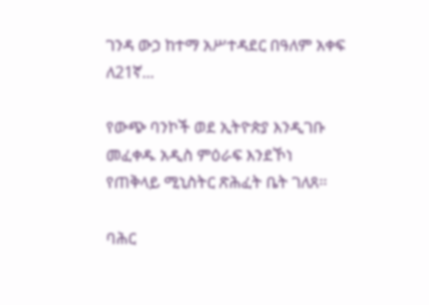ገንዳ ውኃ ከተማ አሥተዳደር በዓለም አቀፍ ለ21ኛ...

የውጭ ባንኮች ወደ ኢትዮጵያ እንዲገቡ መፈቀዱ አዲስ ምዕራፍ እንደኾነ የጠቅላይ ሚኒስትር ጽሕፈት ቤት ገለጸ፡፡

ባሕር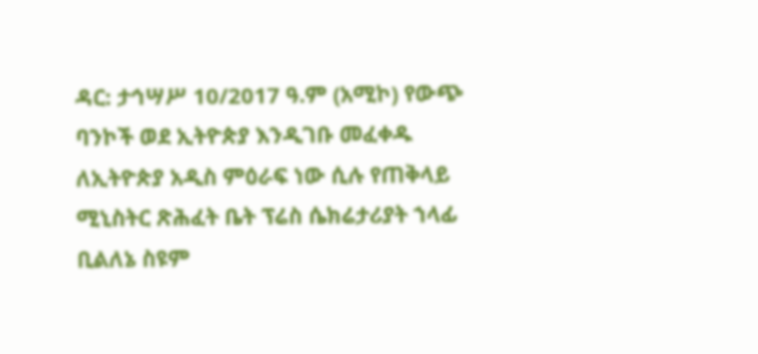ዳር: ታኅሣሥ 10/2017 ዓ.ም (አሚኮ) የውጭ ባንኮች ወደ ኢትዮጵያ እንዲገቡ መፈቀዱ ለኢትዮጵያ አዲስ ምዕራፍ ነው ሲሉ የጠቅላይ ሚኒስትር ጽሕፈት ቤት ፕሬስ ሴክሬታሪያት ኀላፊ ቢልለኔ ስዩም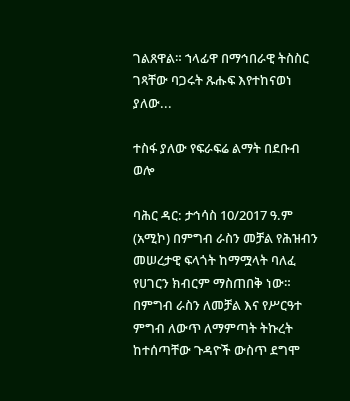ገልጸዋል። ኀላፊዋ በማኅበራዊ ትስስር ገጻቸው ባጋሩት ጹሑፍ እየተከናወነ ያለው...

ተስፋ ያለው የፍራፍሬ ልማት በደቡብ ወሎ

ባሕር ዳር: ታኅሳስ 10/2017 ዓ.ም (አሚኮ) በምግብ ራስን መቻል የሕዝብን መሠረታዊ ፍላጎት ከማሟላት ባለፈ የሀገርን ክብርም ማስጠበቅ ነው። በምግብ ራስን ለመቻል እና የሥርዓተ ምግብ ለውጥ ለማምጣት ትኩረት ከተሰጣቸው ጉዳዮች ውስጥ ደግሞ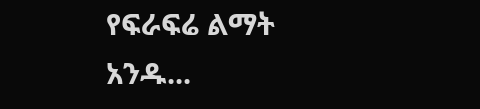የፍራፍሬ ልማት አንዱ...